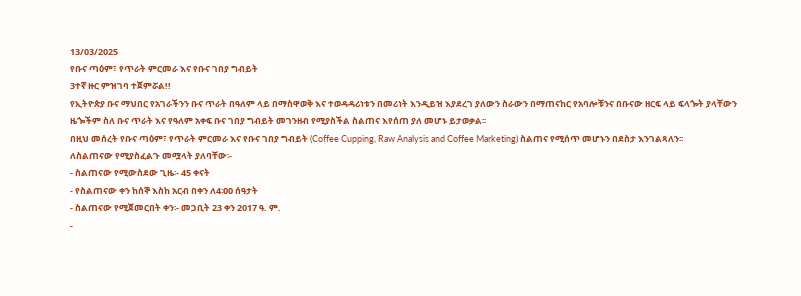13/03/2025
የቡና ጣዕም፣ የጥራት ምርመራ እና የቡና ገበያ ግብይት
3ተኛ ዙር ምዝገባ ተጀምሯል!!
የኢትዮጵያ ቡና ማህበር የአገራችንን ቡና ጥራት በዓለም ላይ በማስዋወቅ እና ተወዳዳሪነቱን በመሪነት እንዲይዝ እያደረገ ያለውን ስራውን በማጠናከር የአባሎቹንና በቡናው ዘርፍ ላይ ፍላጐት ያላቸውን ዜጐችም ስለ ቡና ጥራት እና የዓለም አቀፍ ቡና ገበያ ግብይት መገንዘብ የሚያስችል ስልጠና እየሰጠ ያለ መሆኑ ይታወቃል፡፡
በዚህ መሰረት የቡና ጣዕም፣ የጥራት ምርመራ እና የቡና ገበያ ግብይት (Coffee Cupping, Raw Analysis and Coffee Marketing) ስልጠና የሚሰጥ መሆኑን በደስታ እንገልጻለን፡፡
ለስልጠናው የሚያስፈልጉ መሟላት ያለባቸው፡-
- ስልጠናው የሚውስደው ጊዜ፡- 45 ቀናት
- የስልጠናው ቀን ከሰኞ እስከ አርብ በቀን ለ4፡ዐዐ ሰዓታት
- ስልጠናው የሚጀመርበት ቀን፡- መጋቢት 23 ቀን 2017 ዓ. ም.
-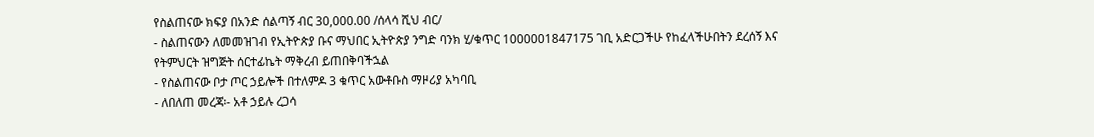የስልጠናው ክፍያ በአንድ ሰልጣኝ ብር 30,000.00 /ሰላሳ ሺህ ብር/
- ስልጠናውን ለመመዝገብ የኢትዮጵያ ቡና ማህበር ኢትዮጵያ ንግድ ባንክ ሂ/ቁጥር 1000001847175 ገቢ አድርጋችሁ የከፈላችሁበትን ደረሰኝ እና የትምህርት ዝግጅት ሰርተፊኬት ማቅረብ ይጠበቅባችኋል
- የስልጠናው ቦታ ጦር ኃይሎች በተለምዶ 3 ቁጥር አውቶቡስ ማዞሪያ አካባቢ
- ለበለጠ መረጃ፡- አቶ ኃይሉ ረጋሳ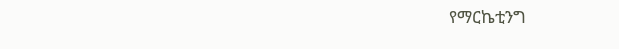የማርኬቲንግ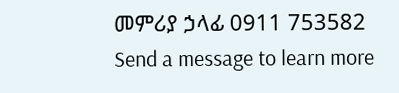መምሪያ ኃላፊ 0911 753582
Send a message to learn more